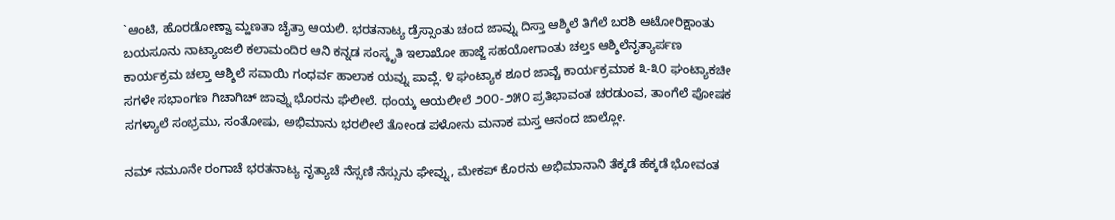`ಆಂಟಿ, ಹೊರಡೋಣ್ವಾ ಮ್ಹಣತಾ ಚೈತ್ರಾ ಆಯಲಿ. ಭರತನಾಟ್ಯ ಡ್ರೆಸ್ಸಾಂತು ಚಂದ ಜಾವ್ನು ದಿಸ್ತಾ ಆಶ್ಶಿಲೆ ತಿಗೆಲೆ ಬರಶಿ ಆಟೋರಿಕ್ಷಾಂತು ಬಯಸೂನು ನಾಟ್ಯಾಂಜಲಿ ಕಲಾಮಂದಿರ ಆನಿ ಕನ್ನಡ ಸಂಸ್ಕೃತಿ ಇಲಾಖೋ ಹಾಜ್ಜೆ ಸಹಯೋಗಾಂತು ಚಲ್ತಽ ಆಶ್ಶಿಲೆನೃತ್ಯಾರ್ಪಣ ಕಾರ್ಯಕ್ರಮ ಚಲ್ತಾ ಆಶ್ಶಿಲೆ ಸವಾಯಿ ಗಂಧರ್ವ ಹಾಲಾಕ ಯವ್ನು ಪಾವ್ಲೆ. ೪ ಘಂಟ್ಯಾಕ ಶೂರ ಜಾವ್ಚೆ ಕಾರ್ಯಕ್ರಮಾಕ ೩-೩೦ ಘಂಟ್ಯಾಕಚೀ ಸಗಳೇ ಸಭಾಂಗಣ ಗಿಚಾಗಿಚ್ ಜಾವ್ನು ಭೊರನು ಘೆಲೀಲೆ. ಥಂಯ್ಕ ಆಯಲೀಲೆ ೨೦೦-೨೫೦ ಪ್ರತಿಭಾವಂತ ಚರಡುಂವ, ತಾಂಗೆಲೆ ಪೋಷಕ ಸಗಳ್ಯಾಲೆ ಸಂಭ್ರಮು, ಸಂತೋಷು, ಅಭಿಮಾನು ಭರಲೀಲೆ ತೋಂಡ ಪಳೋನು ಮನಾಕ ಮಸ್ತ ಆನಂದ ಜಾಲ್ಲೋ.

ನಮ್ ನಮೂನೇ ರಂಗಾಚೆ ಭರತನಾಟ್ಯ ನೃತ್ಯಾಚೆ ನೆಸ್ಸಣಿ ನೆಸ್ಸುನು ಘೇವ್ನು, ಮೇಕಪ್ ಕೊರನು ಅಭಿಮಾನಾನಿ ತೆಕ್ಕಡೆ ಹೆಕ್ಕಡೆ ಭೋವಂತ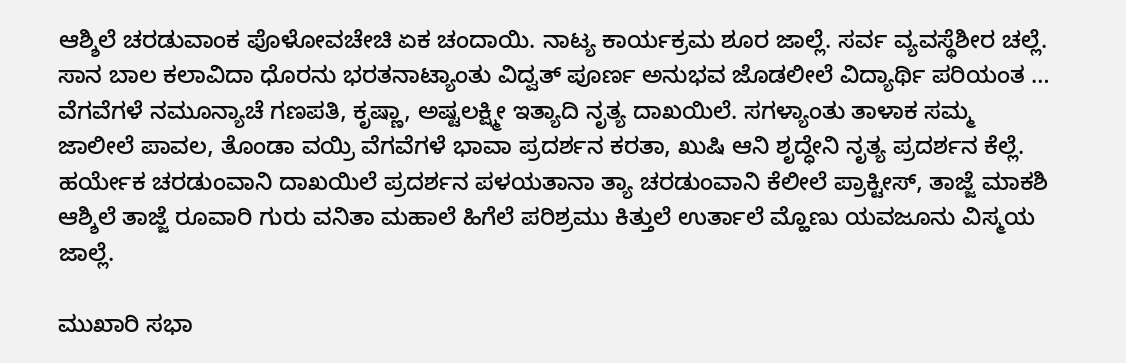ಆಶ್ಶಿಲೆ ಚರಡುವಾಂಕ ಪೊಳೋವಚೇಚಿ ಏಕ ಚಂದಾಯಿ. ನಾಟ್ಯ ಕಾರ್ಯಕ್ರಮ ಶೂರ ಜಾಲ್ಲೆ. ಸರ್ವ ವ್ಯವಸ್ಥೆಶೀರ ಚಲ್ಲೆ. ಸಾನ ಬಾಲ ಕಲಾವಿದಾ ಧೊರನು ಭರತನಾಟ್ಯಾಂತು ವಿದ್ವತ್ ಪೂರ್ಣ ಅನುಭವ ಜೊಡಲೀಲೆ ವಿದ್ಯಾರ್ಥಿ ಪರಿಯಂತ … ವೆಗವೆಗಳೆ ನಮೂನ್ಯಾಚೆ ಗಣಪತಿ, ಕೃಷ್ಣಾ, ಅಷ್ಟಲಕ್ಷ್ಮೀ ಇತ್ಯಾದಿ ನೃತ್ಯ ದಾಖಯಿಲೆ. ಸಗಳ್ಯಾಂತು ತಾಳಾಕ ಸಮ್ಮ ಜಾಲೀಲೆ ಪಾವಲ, ತೊಂಡಾ ವಯ್ರಿ ವೆಗವೆಗಳೆ ಭಾವಾ ಪ್ರದರ್ಶನ ಕರತಾ, ಖುಷಿ ಆನಿ ಶೃದ್ಧೇನಿ ನೃತ್ಯ ಪ್ರದರ್ಶನ ಕೆಲ್ಲೆ. ಹರ್ಯೇಕ ಚರಡುಂವಾನಿ ದಾಖಯಿಲೆ ಪ್ರದರ್ಶನ ಪಳಯತಾನಾ ತ್ಯಾ ಚರಡುಂವಾನಿ ಕೆಲೀಲೆ ಪ್ರಾಕ್ಟೀಸ್, ತಾಜ್ಜೆ ಮಾಕಶಿ ಆಶ್ಶಿಲೆ ತಾಜ್ಜೆ ರೂವಾರಿ ಗುರು ವನಿತಾ ಮಹಾಲೆ ಹಿಗೆಲೆ ಪರಿಶ್ರಮು ಕಿತ್ತುಲೆ ಉರ್ತಾಲೆ ಮ್ಹೊಣು ಯವಜೂನು ವಿಸ್ಮಯ ಜಾಲ್ಲೆ.

ಮುಖಾರಿ ಸಭಾ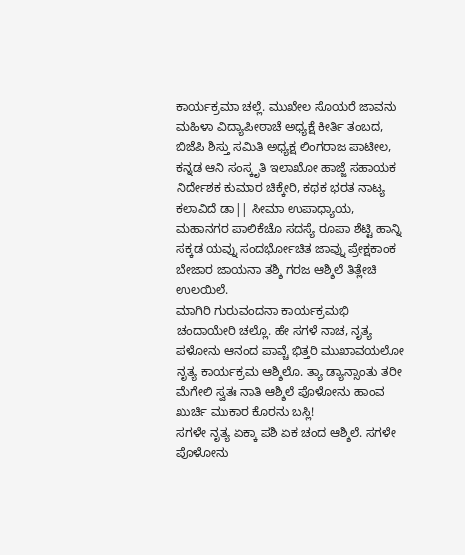ಕಾರ್ಯಕ್ರಮಾ ಚಲ್ಲೆ. ಮುಖೇಲ ಸೊಯರೆ ಜಾವನು ಮಹಿಳಾ ವಿದ್ಯಾಪೀಠಾಚೆ ಅಧ್ಯಕ್ಷೆ ಕೀರ್ತಿ ತಂಬದ, ಬಿಜೆಪಿ ಶಿಸ್ತು ಸಮಿತಿ ಅಧ್ಯಕ್ಷ ಲಿಂಗರಾಜ ಪಾಟೀಲ, ಕನ್ನಡ ಆನಿ ಸಂಸ್ಕೃತಿ ಇಲಾಖೋ ಹಾಜ್ಜೆ ಸಹಾಯಕ ನಿರ್ದೇಶಕ ಕುಮಾರ ಚಿಕ್ಕೇರಿ, ಕಥಕ ಭರತ ನಾಟ್ಯ ಕಲಾವಿದೆ ಡಾ|| ಸೀಮಾ ಉಪಾಧ್ಯಾಯ, ಮಹಾನಗರ ಪಾಲಿಕೆಚೊ ಸದಸ್ಯೆ ರೂಪಾ ಶೆಟ್ಟಿ ಹಾನ್ನಿ ಸಕ್ಕಡ ಯವ್ನು ಸಂದರ್ಭೋಚಿತ ಜಾವ್ನು ಪ್ರೇಕ್ಷಕಾಂಕ ಬೇಜಾರ ಜಾಯನಾ ತಶ್ಶಿ ಗರಜ ಆಶ್ಶಿಲೆ ತಿತ್ಲೇಚಿ ಉಲಯಿಲೆ.
ಮಾಗಿರಿ ಗುರುವಂದನಾ ಕಾರ್ಯಕ್ರಮಭಿ ಚಂದಾಯೇರಿ ಚಲ್ಲೊ. ಹೇ ಸಗಳೆ ನಾಚ, ನೃತ್ಯ ಪಳೋನು ಆನಂದ ಪಾವ್ಚೆ ಭಿತ್ತರಿ ಮುಖಾವಯಲೋ ನೃತ್ಯ ಕಾರ್ಯಕ್ರಮ ಆಶ್ಶಿಲೊ. ತ್ಯಾ ಡ್ಯಾನ್ಸಾಂತು ತರೀ ಮೆಗೇಲಿ ಸ್ವತಃ ನಾತಿ ಆಶ್ಶಿಲೆ ಪೊಳೋನು ಹಾಂವ ಖುರ್ಚಿ ಮುಕಾರ ಕೊರನು ಬಸ್ಲಿ!
ಸಗಳೇ ನೃತ್ಯ ಏಕ್ಕಾ ಪಶಿ ಏಕ ಚಂದ ಆಶ್ಶಿಲೆ. ಸಗಳೇ ಪೊಳೋನು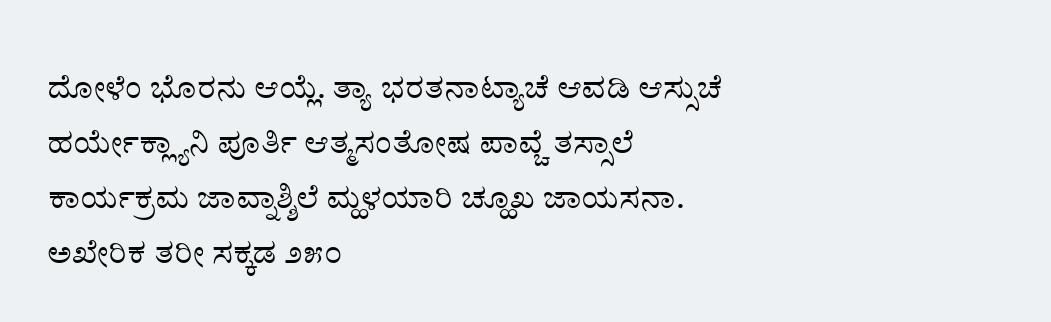ದೋಳೆಂ ಭೊರನು ಆಯ್ಲೆ. ತ್ಯಾ ಭರತನಾಟ್ಯಾಚೆ ಆವಡಿ ಆಸ್ಸುಚೆ ಹರ್ಯೇಕ್ಲ್ಯಾನಿ ಪೂರ್ತಿ ಆತ್ಮಸಂತೋಷ ಪಾವ್ಚೆ ತಸ್ಸಾಲೆ ಕಾರ್ಯಕ್ರಮ ಜಾವ್ನಾಶ್ಶಿಲೆ ಮ್ಹಳಯಾರಿ ಚ್ಹೂಖ ಜಾಯಸನಾ.
ಅಖೇರಿಕ ತರೀ ಸಕ್ಕಡ ೨೫೦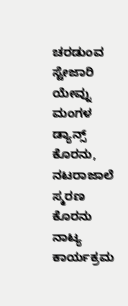ಚರಡುಂವ ಸ್ಟೇಜಾರಿ ಯೇವ್ನು ಮಂಗಳ ಡ್ಯಾನ್ಸ್ ಕೊರನು, ನಟರಾಜಾಲೆ ಸ್ಮರಣ ಕೊರನು ನಾಟ್ಯ ಕಾರ್ಯಕ್ರಮ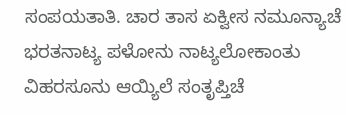ಸಂಪಯತಾತಿ. ಚಾರ ತಾಸ ಏಕ್ವೀಸ ನಮೂನ್ಯಾಚೆ ಭರತನಾಟ್ಯ ಪಳೋನು ನಾಟ್ಯಲೋಕಾಂತು ವಿಹರಸೂನು ಆಯ್ಯಿಲೆ ಸಂತೃಪ್ತಿಚೆ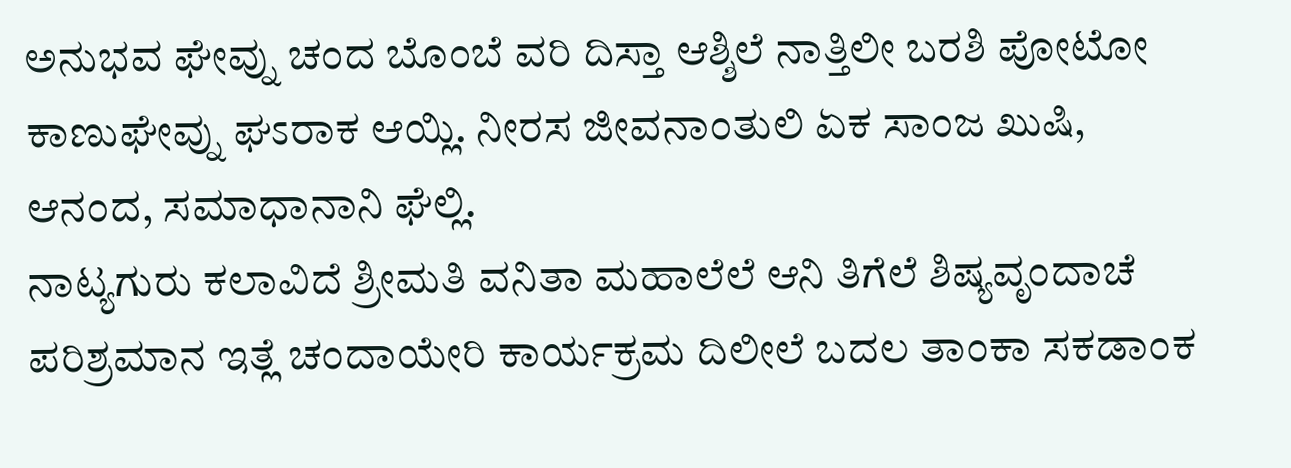ಅನುಭವ ಘೇವ್ನು ಚಂದ ಬೊಂಬೆ ವರಿ ದಿಸ್ತಾ ಆಶ್ಶಿಲೆ ನಾತ್ತಿಲೀ ಬರಶಿ ಪೋಟೋ ಕಾಣುಘೇವ್ನು ಘಽರಾಕ ಆಯ್ಲಿ. ನೀರಸ ಜೀವನಾಂತುಲಿ ಏಕ ಸಾಂಜ ಖುಷಿ, ಆನಂದ, ಸಮಾಧಾನಾನಿ ಘೆಲ್ಲಿ.
ನಾಟ್ಯಗುರು ಕಲಾವಿದೆ ಶ್ರೀಮತಿ ವನಿತಾ ಮಹಾಲೆಲೆ ಆನಿ ತಿಗೆಲೆ ಶಿಷ್ಯವೃಂದಾಚೆ ಪರಿಶ್ರಮಾನ ಇತ್ಲೆ ಚಂದಾಯೇರಿ ಕಾರ್ಯಕ್ರಮ ದಿಲೀಲೆ ಬದಲ ತಾಂಕಾ ಸಕಡಾಂಕ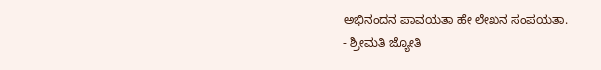ಅಭಿನಂದನ ಪಾವಯತಾ ಹೇ ಲೇಖನ ಸಂಪಯತಾ.
- ಶ್ರೀಮತಿ ಜ್ಯೋತಿ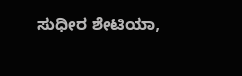ಸುಧೀರ ಶೇಟಿಯಾ,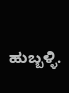ಹುಬ್ಬಳ್ಳಿ.